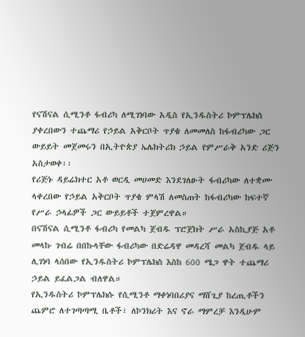የናሽናል ሲሚንቶ ፋብሪካ ለሚገነባው አዲስ የኢንዱስትሪ ኮምፕሌክስ ያቀረበውን ተጨማሪ የኃይል አቅርቦት ጥያቄ ለመመለስ ከፋብሪካው ጋር ውይይት መጀመሩን በኢትዮጵያ ኤሌክትሪክ ኃይል የምሥራቅ አንድ ሪጅን አስታወቀ፡፡
የሪጅኑ ዳይሬክተር አቶ ወርዲ መሀመድ እንደገለፁት ፋብሪካው ለተቋሙ ላቀረበው የኃይል አቅርቦት ጥያቄ ምላሽ ለመስጠት ከፋብሪካው ከፍተኛ የሥራ ኃላፊዎች ጋር ውይይቶች ተጀምረዋል።
በናሽናል ሲሚንቶ ፋብሪካ የመልካ ጀብዱ ፕሮጀክት ሥራ አስኪያጅ አቶ መላኩ ገብሬ በበኩላቸው ፋብሪካው በድሬዳዋ መዳረሻ መልካ ጀብዱ ላይ ሊገነባ ላሰበው የኢንዱስትሪ ኮምፕሌክስ እስከ 600 ሜጋ ዋት ተጨማሪ ኃይል ይፈልጋል ብለዋል።
የኢንዱስትሪ ኮምፕሌክሱ የሲሚንቶ ማቀነባበሪያና ማሸጊያ ከረጢቶችን ጨምሮ ለተገጣጣሚ ቤቶች፣ ለኮንክሪት እና ኖራ ማምረቻ እንዲሁም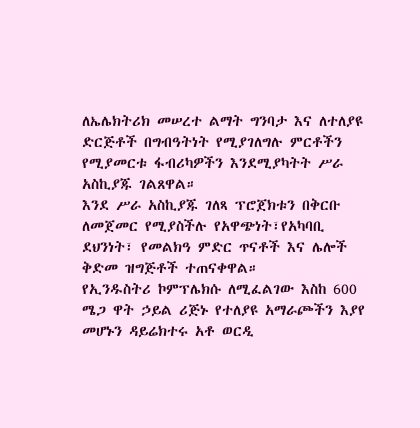ለኤሌክትሪክ መሠረተ ልማት ግንባታ እና ለተለያዩ ድርጅቶች በግብዓትነት የሚያገለግሉ ምርቶችን የሚያመርቱ ፋብሪካዎችን እንደሚያካትት ሥራ አስኪያጁ ገልጸዋል።
እንደ ሥራ አስኪያጁ ገለጻ ፕሮጀክቱን በቅርቡ ለመጀመር የሚያስችሉ የአዋጭነት፣የአካባቢ ደህንነት፣ የመልክዓ ምድር ጥናቶች እና ሌሎች ቅድመ ዝግጅቶች ተጠናቀዋል።
የኢንዱስትሪ ኮምፕሌክሱ ለሚፈልገው እስከ 600 ሜጋ ዋት ኃይል ሪጅኑ የተለያዩ አማራጮችን እያየ መሆኑን ዳይሬክተሩ አቶ ወርዲ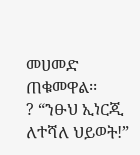መሀመድ ጠቁመዋል፡፡
? “ንፁህ ኢነርጂ ለተሻለ ህይወት!”